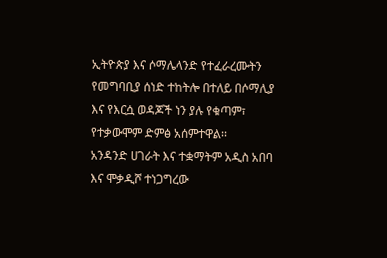ኢትዮጵያ እና ሶማሌላንድ የተፈራረሙትን የመግባቢያ ሰነድ ተከትሎ በተለይ በሶማሊያ እና የእርሷ ወዳጆች ነን ያሉ የቁጣም፣ የተቃውሞም ድምፅ አሰምተዋል፡፡
አንዳንድ ሀገራት እና ተቋማትም አዲስ አበባ እና ሞቃዲሾ ተነጋግረው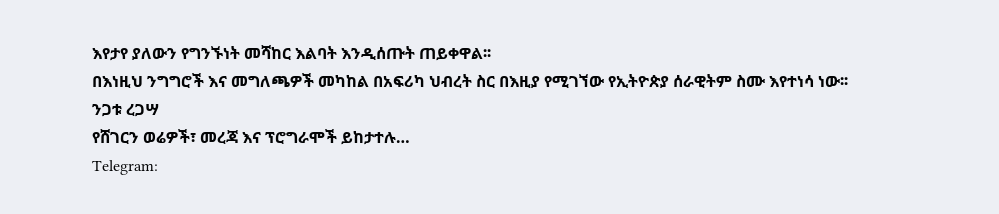እየታየ ያለውን የግንኙነት መሻከር እልባት እንዲሰጡት ጠይቀዋል፡፡
በእነዚህ ንግግሮች እና መግለጫዎች መካከል በአፍሪካ ህብረት ስር በእዚያ የሚገኘው የኢትዮጵያ ሰራዊትም ስሙ እየተነሳ ነው፡፡
ንጋቱ ረጋሣ
የሸገርን ወሬዎች፣ መረጃ እና ፕሮግራሞች ይከታተሉ…
Telegram: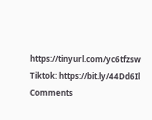https://tinyurl.com/yc6tfzsw
Tiktok: https://bit.ly/44Dd6Il
Comments